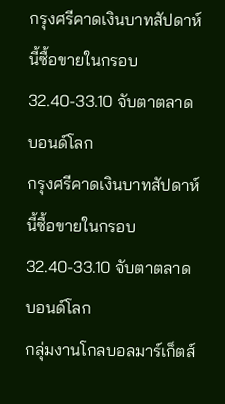กรุงศรีคาดเงินบาทสัปดาห์นี้ซื้อขายในกรอบ 32.40-33.10 จับตาตลาดบอนด์โลก
กรุงศรีคาดเงินบาทสัปดาห์นี้ซื้อขายในกรอบ
32.40-33.10 จับตาตลาดบอนด์โลก
กลุ่มงานโกลบอลมาร์เก็ตส์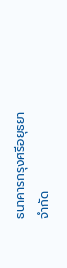ธนาคารกรุงศรีอยุธยา จำกัด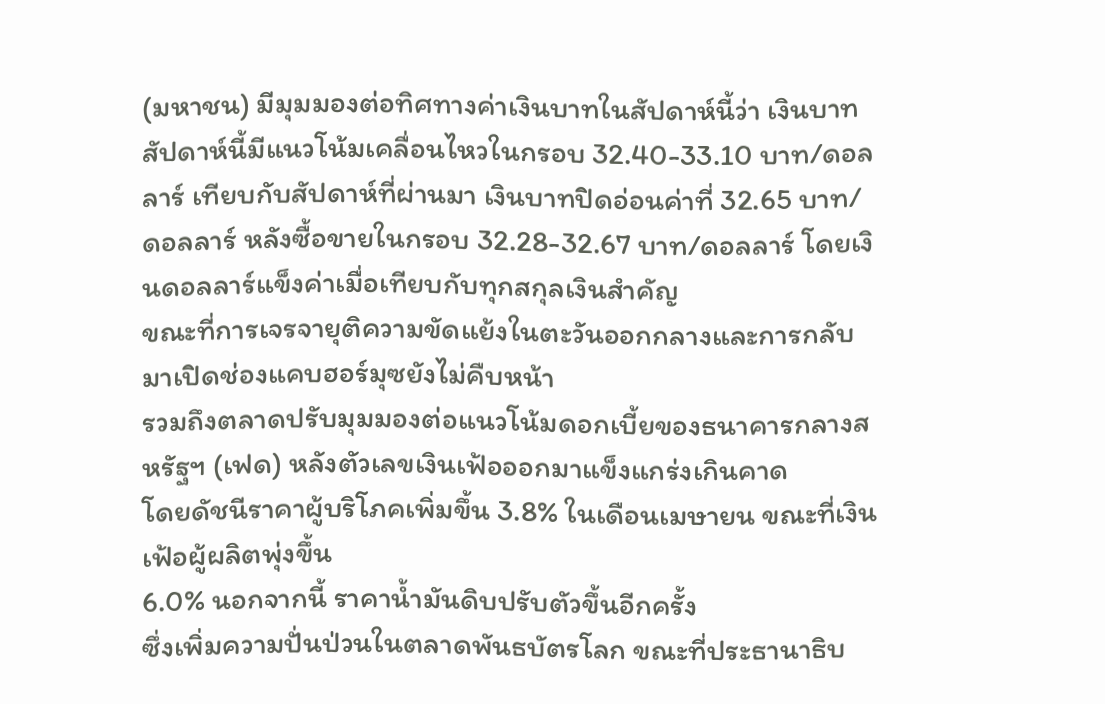(มหาชน) มีมุมมองต่อทิศทางค่าเงินบาทในสัปดาห์นี้ว่า เงินบาทสัปดาห์นี้มีแนวโน้มเคลื่อนไหวในกรอบ 32.40-33.10 บาท/ดอลลาร์ เทียบกับสัปดาห์ที่ผ่านมา เงินบาทปิดอ่อนค่าที่ 32.65 บาท/ดอลลาร์ หลังซื้อขายในกรอบ 32.28-32.67 บาท/ดอลลาร์ โดยเงินดอลลาร์แข็งค่าเมื่อเทียบกับทุกสกุลเงินสำคัญ
ขณะที่การเจรจายุติความขัดแย้งในตะวันออกกลางและการกลับมาเปิดช่องแคบฮอร์มุซยังไม่คืบหน้า
รวมถึงตลาดปรับมุมมองต่อแนวโน้มดอกเบี้ยของธนาคารกลางสหรัฐฯ (เฟด) หลังตัวเลขเงินเฟ้อออกมาแข็งแกร่งเกินคาด
โดยดัชนีราคาผู้บริโภคเพิ่มขึ้น 3.8% ในเดือนเมษายน ขณะที่เงินเฟ้อผู้ผลิตพุ่งขึ้น
6.0% นอกจากนี้ ราคาน้ำมันดิบปรับตัวขึ้นอีกครั้ง
ซึ่งเพิ่มความปั่นป่วนในตลาดพันธบัตรโลก ขณะที่ประธานาธิบ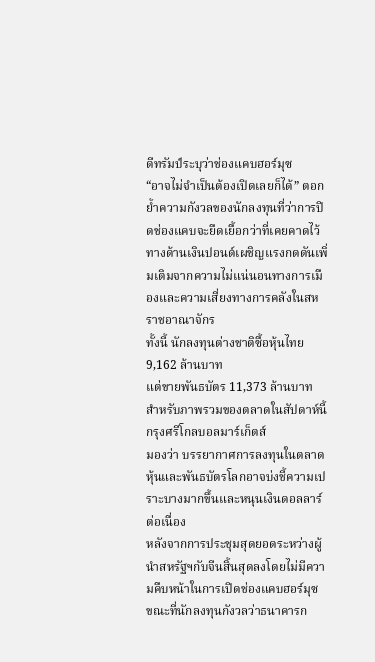ดีทรัมป์ระบุว่าช่องแคบฮอร์มุซ
“อาจไม่จำเป็นต้องเปิดเลยก็ได้” ตอกย้ำความกังวลของนักลงทุนที่ว่าการปิดช่องแคบจะยืดเยื้อกว่าที่เคยคาดไว้
ทางด้านเงินปอนด์เผชิญแรงกดดันเพิ่มเติมจากความไม่แน่นอนทางการเมืองและความเสี่ยงทางการคลังในสหราชอาณาจักร
ทั้งนี้ นักลงทุนต่างชาติซื้อหุ้นไทย 9,162 ล้านบาท
แต่ขายพันธบัตร 11,373 ล้านบาท
สำหรับภาพรวมของตลาดในสัปดาห์นี้
กรุงศรีโกลบอลมาร์เก็ตส์
มองว่า บรรยากาศการลงทุนในตลาดหุ้นและพันธบัตรโลกอาจบ่งชี้ความเปราะบางมากขึ้นและหนุนเงินดอลลาร์ต่อเนื่อง
หลังจากการประชุมสุดยอดระหว่างผู้นำสหรัฐฯกับจีนสิ้นสุดลงโดยไม่มีความคืบหน้าในการเปิดช่องแคบฮอร์มุซ
ขณะที่นักลงทุนกังวลว่าธนาคารก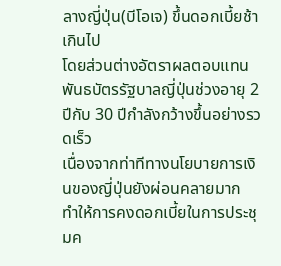ลางญี่ปุ่น(บีโอเจ) ขึ้นดอกเบี้ยช้าเกินไป
โดยส่วนต่างอัตราผลตอบแทนพันธบัตรรัฐบาลญี่ปุ่นช่วงอายุ 2 ปีกับ 30 ปีกำลังกว้างขึ้นอย่างรวดเร็ว
เนื่องจากท่าทีทางนโยบายการเงินของญี่ปุ่นยังผ่อนคลายมาก
ทำให้การคงดอกเบี้ยในการประชุมค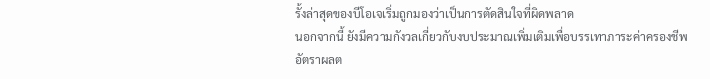รั้งล่าสุดของบีโอเจเริ่มถูกมองว่าเป็นการตัดสินใจที่ผิดพลาด
นอกจากนี้ ยังมีความกังวลเกี่ยวกับงบประมาณเพิ่มเติมเพื่อบรรเทาภาระค่าครองชีพ
อัตราผลต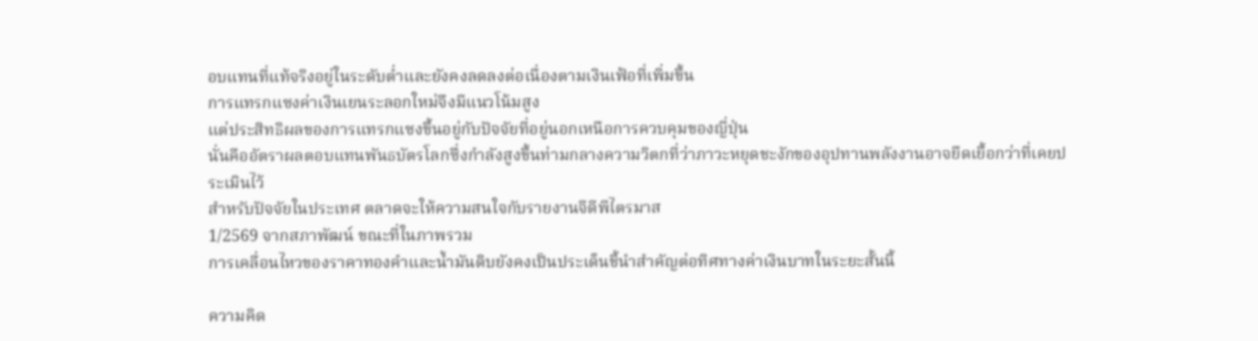อบแทนที่แท้จริงอยู่ในระดับต่ำและยังคงลดลงต่อเนื่องตามเงินเฟ้อที่เพิ่มขึ้น
การแทรกแซงค่าเงินเยนระลอกใหม่จึงมีแนวโน้มสูง
แต่ประสิทธิผลของการแทรกแซงขึ้นอยู่กับปัจจัยที่อยู่นอกเหนือการควบคุมของญี่ปุ่น
นั่นคืออัตราผลตอบแทนพันธบัตรโลกซึ่งกำลังสูงขึ้นท่ามกลางความวิตกที่ว่าภาวะหยุดชะงักของอุปทานพลังงานอาจยืดเยื้อกว่าที่เคยประเมินไว้
สำหรับปัจจัยในประเทศ ตลาดจะให้ความสนใจกับรายงานจีดีพีไตรมาส
1/2569 จากสภาพัฒน์ ขณะที่ในภาพรวม
การเคลื่อนไหวของราคาทองคำและน้ำมันดิบยังคงเป็นประเด็นชี้นำสำคัญต่อทิศทางค่าเงินบาทในระยะสั้นนี้

ความคิด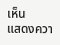เห็น
แสดงควา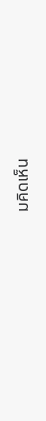มคิดเห็น